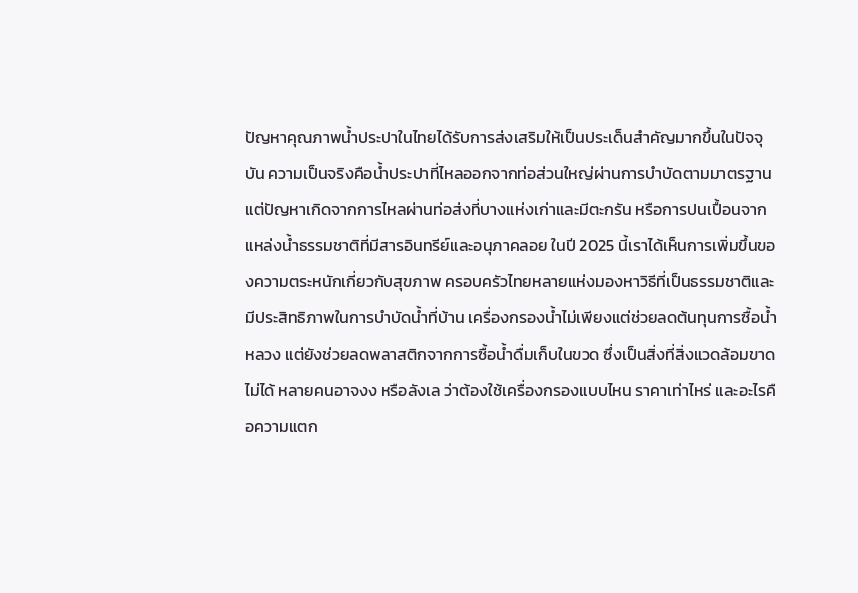ปัญหาคุณภาพน้ำประปาในไทยได้รับการส่งเสริมให้เป็นประเด็นสำคัญมากขึ้นในปัจจุบัน ความเป็นจริงคือน้ำประปาที่ไหลออกจากท่อส่วนใหญ่ผ่านการบำบัดตามมาตรฐาน แต่ปัญหาเกิดจากการไหลผ่านท่อส่งที่บางแห่งเก่าและมีตะกรัน หรือการปนเปื้อนจากแหล่งน้ำธรรมชาติที่มีสารอินทรีย์และอนุภาคลอย ในปี 2025 นี้เราได้เห็นการเพิ่มขึ้นของความตระหนักเกี่ยวกับสุขภาพ ครอบครัวไทยหลายแห่งมองหาวิธีที่เป็นธรรมชาติและมีประสิทธิภาพในการบำบัดน้ำที่บ้าน เครื่องกรองน้ำไม่เพียงแต่ช่วยลดต้นทุนการซื้อน้ำหลวง แต่ยังช่วยลดพลาสติกจากการซื้อน้ำดื่มเก็บในขวด ซึ่งเป็นสิ่งที่สิ่งแวดล้อมขาดไม่ได้ หลายคนอาจงง หรือลังเล ว่าต้องใช้เครื่องกรองแบบไหน ราคาเท่าไหร่ และอะไรคือความแตก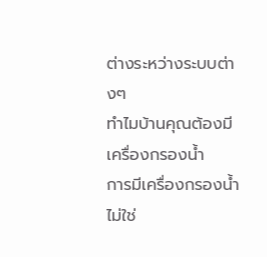ต่างระหว่างระบบต่างๆ
ทำไมบ้านคุณต้องมีเครื่องกรองน้ำ
การมีเครื่องกรองน้ำไม่ใช่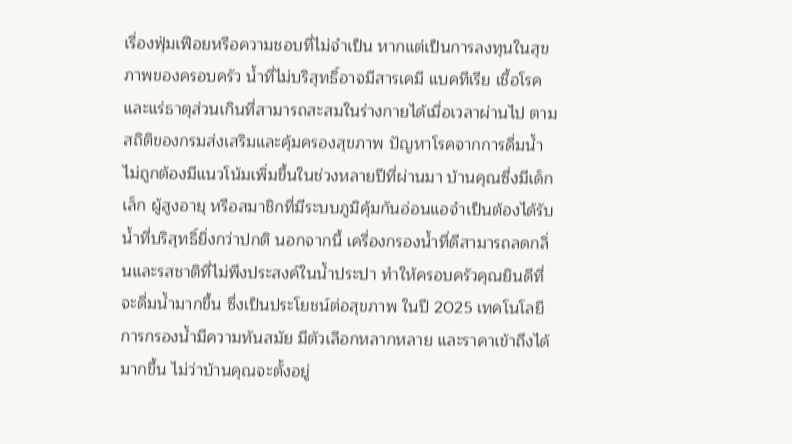เรื่องฟุ่มเฟือยหรือความชอบที่ไม่จำเป็น หากแต่เป็นการลงทุนในสุขภาพของครอบครัว น้ำที่ไม่บริสุทธิ์อาจมีสารเคมี แบคทีเรีย เชื้อโรค และแร่ธาตุส่วนเกินที่สามารถสะสมในร่างกายได้เมื่อเวลาผ่านไป ตามสถิติของกรมส่งเสริมและคุ้มครองสุขภาพ ปัญหาโรคจากการดื่มน้ำไม่ถูกต้องมีแนวโน้มเพิ่มขึ้นในช่วงหลายปีที่ผ่านมา บ้านคุณซึ่งมีเด็กเล็ก ผู้สูงอายุ หรือสมาชิกที่มีระบบภูมิคุ้มกันอ่อนแอจำเป็นต้องได้รับน้ำที่บริสุทธิ์ยิ่งกว่าปกติ นอกจากนี้ เครื่องกรองน้ำที่ดีสามารถลดกลิ่นและรสชาติที่ไม่พึงประสงค์ในน้ำประปา ทำให้ครอบครัวคุณยินดีที่จะดื่มน้ำมากขึ้น ซึ่งเป็นประโยชน์ต่อสุขภาพ ในปี 2025 เทคโนโลยีการกรองน้ำมีความทันสมัย มีตัวเลือกหลากหลาย และราคาเข้าถึงได้มากขึ้น ไม่ว่าบ้านคุณจะตั้งอยู่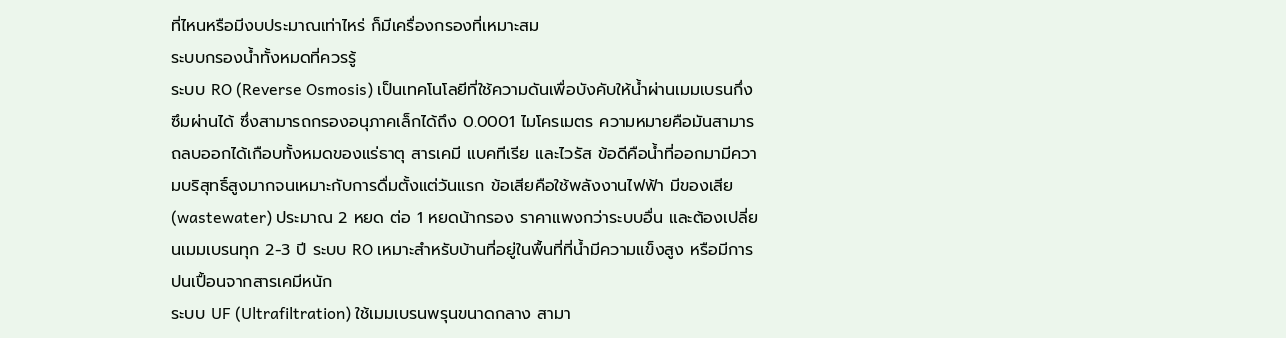ที่ไหนหรือมีงบประมาณเท่าไหร่ ก็มีเครื่องกรองที่เหมาะสม
ระบบกรองน้ำทั้งหมดที่ควรรู้
ระบบ RO (Reverse Osmosis) เป็นเทคโนโลยีที่ใช้ความดันเพื่อบังคับให้น้ำผ่านเมมเบรนกึ่งซึมผ่านได้ ซึ่งสามารถกรองอนุภาคเล็กได้ถึง 0.0001 ไมโครเมตร ความหมายคือมันสามารถลบออกได้เกือบทั้งหมดของแร่ธาตุ สารเคมี แบคทีเรีย และไวรัส ข้อดีคือน้ำที่ออกมามีความบริสุทธิ์สูงมากจนเหมาะกับการดื่มตั้งแต่วันแรก ข้อเสียคือใช้พลังงานไฟฟ้า มีของเสีย (wastewater) ประมาณ 2 หยด ต่อ 1 หยดน้ากรอง ราคาแพงกว่าระบบอื่น และต้องเปลี่ยนเมมเบรนทุก 2-3 ปี ระบบ RO เหมาะสำหรับบ้านที่อยู่ในพื้นที่ที่น้ำมีความแข็งสูง หรือมีการปนเปื้อนจากสารเคมีหนัก
ระบบ UF (Ultrafiltration) ใช้เมมเบรนพรุนขนาดกลาง สามา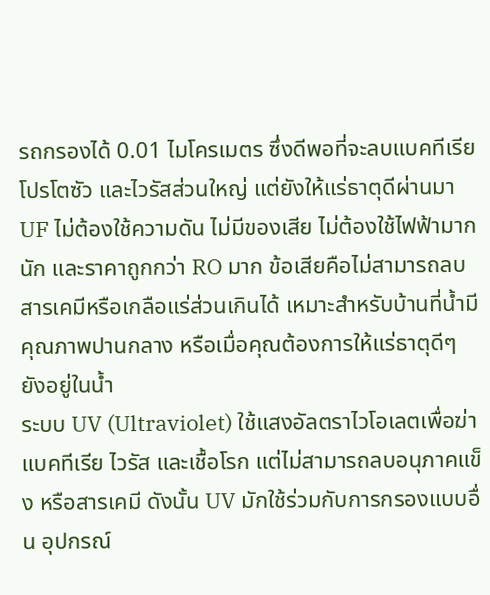รถกรองได้ 0.01 ไมโครเมตร ซึ่งดีพอที่จะลบแบคทีเรีย โปรโตซัว และไวรัสส่วนใหญ่ แต่ยังให้แร่ธาตุดีผ่านมา UF ไม่ต้องใช้ความดัน ไม่มีของเสีย ไม่ต้องใช้ไฟฟ้ามากนัก และราคาถูกกว่า RO มาก ข้อเสียคือไม่สามารถลบสารเคมีหรือเกลือแร่ส่วนเกินได้ เหมาะสำหรับบ้านที่น้ำมีคุณภาพปานกลาง หรือเมื่อคุณต้องการให้แร่ธาตุดีๆ ยังอยู่ในน้ำ
ระบบ UV (Ultraviolet) ใช้แสงอัลตราไวโอเลตเพื่อฆ่าแบคทีเรีย ไวรัส และเชื้อโรก แต่ไม่สามารถลบอนุภาคแข็ง หรือสารเคมี ดังนั้น UV มักใช้ร่วมกับการกรองแบบอื่น อุปกรณ์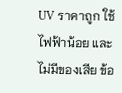UV ราคาถูก ใช้ไฟฟ้าน้อย และไม่มีของเสีย ข้อ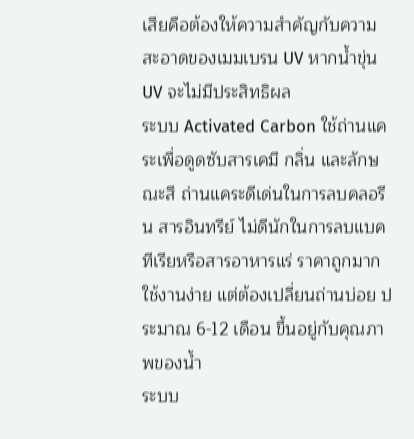เสียคือต้องให้ความสำคัญกับความสะอาดของเมมเบรน UV หากน้ำขุ่น UV จะไม่มีประสิทธิผล
ระบบ Activated Carbon ใช้ถ่านแคระเพื่อดูดซับสารเคมี กลิ่น และลักษณะสี ถ่านแคระดีเด่นในการลบคลอรีน สารอินทรีย์ ไม่ดีนักในการลบแบคทีเรียหรือสารอาหารแร่ ราคาถูกมาก ใช้งานง่าย แต่ต้องเปลี่ยนถ่านบ่อย ประมาณ 6-12 เดือน ขึ้นอยู่กับคุณภาพของน้ำ
ระบบ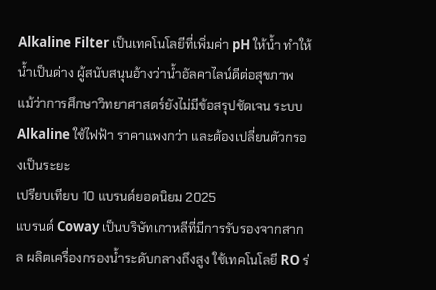Alkaline Filter เป็นเทคโนโลยีที่เพิ่มค่า pH ให้น้ำ ทำให้น้ำเป็นด่าง ผู้สนับสนุนอ้างว่าน้ำอัลคาไลน์ดีต่อสุขภาพ แม้ว่าการศึกษาวิทยาศาสตร์ยังไม่มีข้อสรุปชัดเจน ระบบ Alkaline ใช้ไฟฟ้า ราคาแพงกว่า และต้องเปลี่ยนตัวกรองเป็นระยะ
เปรียบเทียบ 10 แบรนด์ยอดนิยม 2025
แบรนด์ Coway เป็นบริษัทเกาหลีที่มีการรับรองจากสากล ผลิตเครื่องกรองน้ำระดับกลางถึงสูง ใช้เทคโนโลยี RO ร่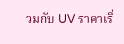วมกับ UV ราคาเริ่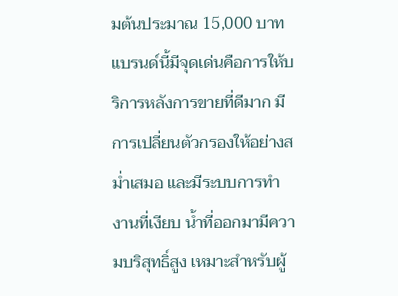มต้นประมาณ 15,000 บาท แบรนด์นี้มีจุดเด่นคือการให้บริการหลังการขายที่ดีมาก มีการเปลี่ยนตัวกรองให้อย่างสม่ำเสมอ และมีระบบการทำงานที่เงียบ น้ำที่ออกมามีความบริสุทธิ์สูง เหมาะสำหรับผู้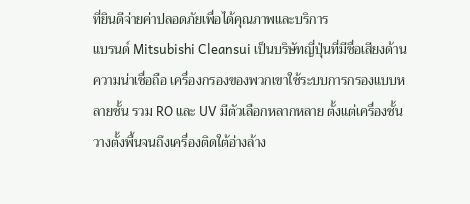ที่ยินดีจ่ายค่าปลอดภัยเพื่อได้คุณภาพและบริการ
แบรนด์ Mitsubishi Cleansui เป็นบริษัทญี่ปุ่นที่มีชื่อเสียงด้านความน่าเชื่อถือ เครื่องกรองของพวกเขาใช้ระบบการกรองแบบหลายชั้น รวม RO และ UV มีตัวเลือกหลากหลาย ตั้งแต่เครื่องชั้นวางตั้งพื้นจนถึงเครื่องติดใต้อ่างล้าง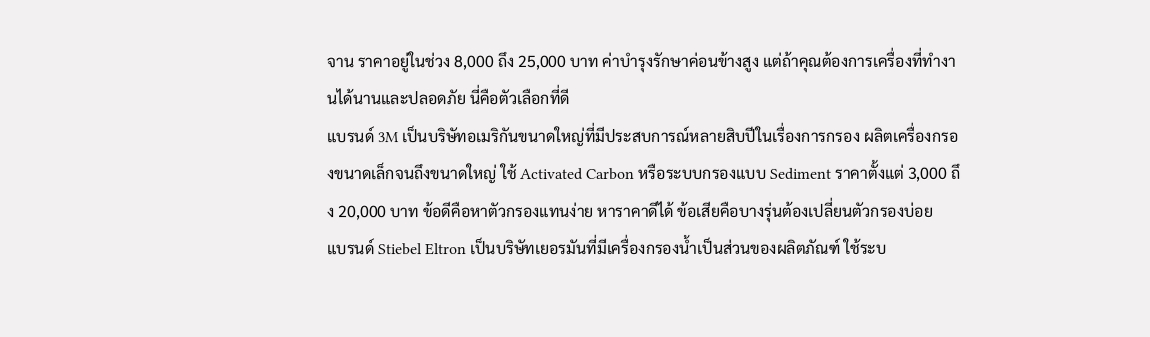จาน ราคาอยู่ในช่วง 8,000 ถึง 25,000 บาท ค่าบำรุงรักษาค่อนข้างสูง แต่ถ้าคุณต้องการเครื่องที่ทำงานได้นานและปลอดภัย นี่คือตัวเลือกที่ดี
แบรนด์ 3M เป็นบริษัทอเมริกันขนาดใหญ่ที่มีประสบการณ์หลายสิบปีในเรื่องการกรอง ผลิตเครื่องกรองขนาดเล็กจนถึงขนาดใหญ่ ใช้ Activated Carbon หรือระบบกรองแบบ Sediment ราคาตั้งแต่ 3,000 ถึง 20,000 บาท ข้อดีคือหาตัวกรองแทนง่าย หาราคาดีได้ ข้อเสียคือบางรุ่นต้องเปลี่ยนตัวกรองบ่อย
แบรนด์ Stiebel Eltron เป็นบริษัทเยอรมันที่มีเครื่องกรองน้ำเป็นส่วนของผลิตภัณฑ์ ใช้ระบ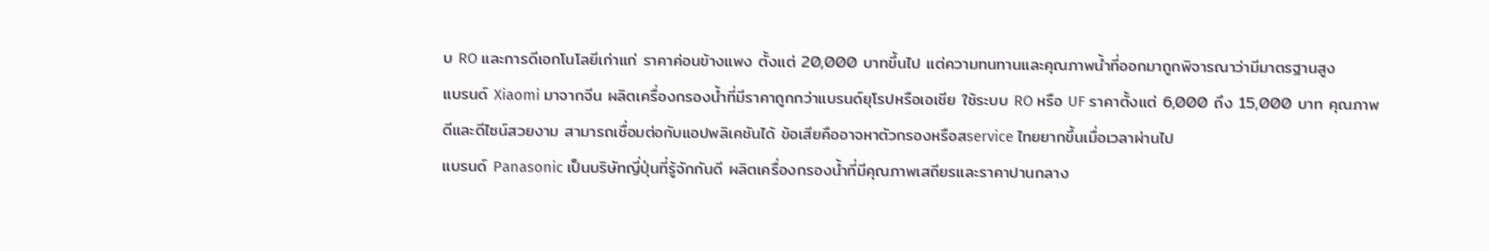บ RO และการดีเอกโนโลยีเก่าแก่ ราคาค่อนข้างแพง ตั้งแต่ 20,000 บาทขึ้นไป แต่ความทนทานและคุณภาพน้ำที่ออกมาถูกพิจารณาว่ามีมาตรฐานสูง
แบรนด์ Xiaomi มาจากจีน ผลิตเครื่องกรองน้ำที่มีราคาถูกกว่าแบรนด์ยุโรปหรือเอเชีย ใช้ระบบ RO หรือ UF ราคาตั้งแต่ 6,000 ถึง 15,000 บาท คุณภาพ ดีและดีไซน์สวยงาม สามารถเชื่อมต่อกับแอปพลิเคชันได้ ข้อเสียคืออาจหาตัวกรองหรือสservice ไทยยากขึ้นเมื่อเวลาผ่านไป
แบรนด์ Panasonic เป็นบริษัทญี่ปุ่นที่รู้จักกันดี ผลิตเครื่องกรองน้ำที่มีคุณภาพเสถียรและราคาปานกลาง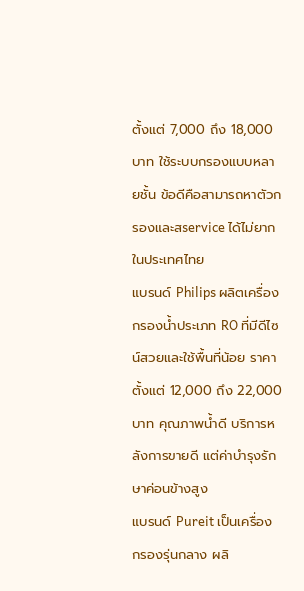ตั้งแต่ 7,000 ถึง 18,000 บาท ใช้ระบบกรองแบบหลายชั้น ข้อดีคือสามารถหาตัวกรองและสservice ได้ไม่ยากในประเทศไทย
แบรนด์ Philips ผลิตเครื่องกรองน้ำประเภท RO ที่มีดีไซน์สวยและใช้พื้นที่น้อย ราคาตั้งแต่ 12,000 ถึง 22,000 บาท คุณภาพน้ำดี บริการหลังการขายดี แต่ค่าบำรุงรักษาค่อนข้างสูง
แบรนด์ Pureit เป็นเครื่องกรองรุ่นกลาง ผลิ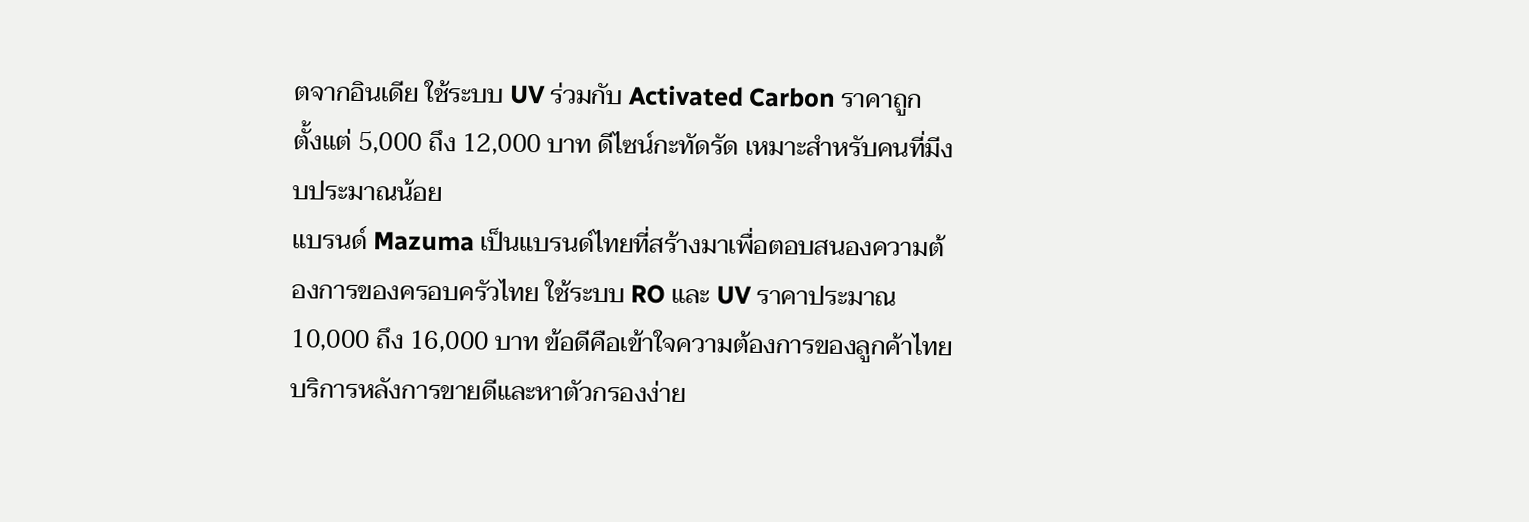ตจากอินเดีย ใช้ระบบ UV ร่วมกับ Activated Carbon ราคาถูก ตั้งแต่ 5,000 ถึง 12,000 บาท ดีไซน์กะทัดรัด เหมาะสำหรับคนที่มีงบประมาณน้อย
แบรนด์ Mazuma เป็นแบรนด์ไทยที่สร้างมาเพื่อตอบสนองความต้องการของครอบครัวไทย ใช้ระบบ RO และ UV ราคาประมาณ 10,000 ถึง 16,000 บาท ข้อดีคือเข้าใจความต้องการของลูกค้าไทย บริการหลังการขายดีและหาตัวกรองง่าย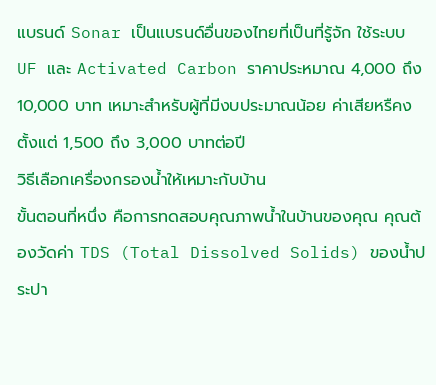แบรนด์ Sonar เป็นแบรนด์อื่นของไทยที่เป็นที่รู้จัก ใช้ระบบ UF และ Activated Carbon ราคาประหมาณ 4,000 ถึง 10,000 บาท เหมาะสำหรับผู้ที่มีงบประมาณน้อย ค่าเสียหรืคง ตั้งแต่ 1,500 ถึง 3,000 บาทต่อปี
วิธีเลือกเครื่องกรองน้ำให้เหมาะกับบ้าน
ขั้นตอนที่หนึ่ง คือการทดสอบคุณภาพน้ำในบ้านของคุณ คุณต้องวัดค่า TDS (Total Dissolved Solids) ของน้ำประปา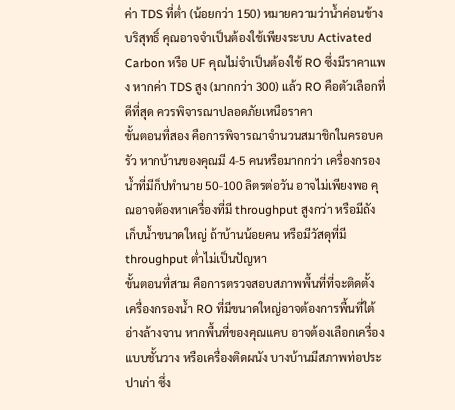ค่า TDS ที่ต่ำ (น้อยกว่า 150) หมายความว่าน้ำค่อนข้างบริสุทธิ์ คุณอาจจำเป็นต้องใช้เพียงระบบ Activated Carbon หรือ UF คุณไม่จำเป็นต้องใช้ RO ซึ่งมีราคาแพง หากค่า TDS สูง (มากกว่า 300) แล้ว RO คือตัวเลือกที่ดีที่สุด ควรพิจารณาปลอดภัยเหนือราคา
ขั้นตอนที่สอง คือการพิจารณาจำนวนสมาชิกในครอบครัว หากบ้านของคุณมี 4-5 คนหรือมากกว่า เครื่องกรองน้ำที่มีก็ปทำนาย 50-100 ลิตรต่อวัน อาจไม่เพียงพอ คุณอาจต้องหาเครื่องที่มี throughput สูงกว่า หรือมีถังเก็บน้ำขนาดใหญ่ ถ้าบ้านน้อยคน หรือมีวัสดุที่มี throughput ต่ำไม่เป็นปัญหา
ขั้นตอนที่สาม คือการตรวจสอบสภาพพื้นที่ที่จะติดตั้ง เครื่องกรองน้ำ RO ที่มีขนาดใหญ่อาจต้องการพื้นที่ใต้อ่างล้างจาน หากพื้นที่ของคุณแคบ อาจต้องเลือกเครื่องแบบชั้นวาง หรือเครื่องติดผนัง บางบ้านมีสภาพท่อประปาเก่า ซึ่ง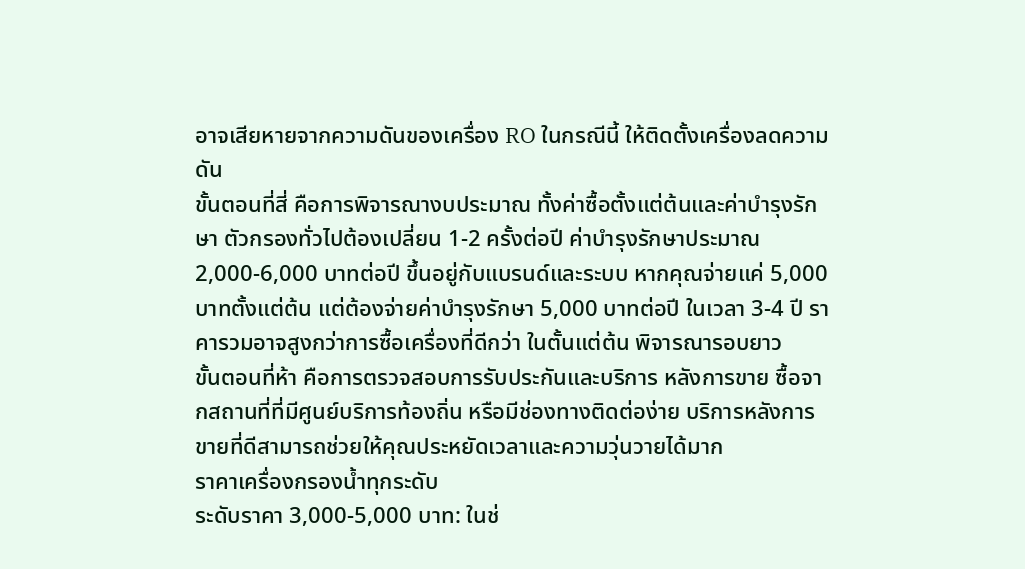อาจเสียหายจากความดันของเครื่อง RO ในกรณีนี้ ให้ติดตั้งเครื่องลดความดัน
ขั้นตอนที่สี่ คือการพิจารณางบประมาณ ทั้งค่าซื้อตั้งแต่ต้นและค่าบำรุงรักษา ตัวกรองทั่วไปต้องเปลี่ยน 1-2 ครั้งต่อปี ค่าบำรุงรักษาประมาณ 2,000-6,000 บาทต่อปี ขึ้นอยู่กับแบรนด์และระบบ หากคุณจ่ายแค่ 5,000 บาทตั้งแต่ต้น แต่ต้องจ่ายค่าบำรุงรักษา 5,000 บาทต่อปี ในเวลา 3-4 ปี ราคารวมอาจสูงกว่าการซื้อเครื่องที่ดีกว่า ในตั้นแต่ต้น พิจารณารอบยาว
ขั้นตอนที่ห้า คือการตรวจสอบการรับประกันและบริการ หลังการขาย ซื้อจากสถานที่ที่มีศูนย์บริการท้องถิ่น หรือมีช่องทางติดต่อง่าย บริการหลังการขายที่ดีสามารถช่วยให้คุณประหยัดเวลาและความวุ่นวายได้มาก
ราคาเครื่องกรองน้ำทุกระดับ
ระดับราคา 3,000-5,000 บาท: ในช่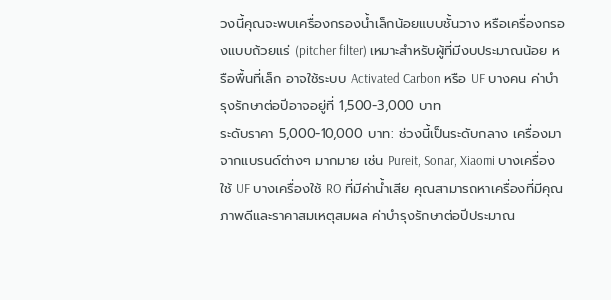วงนี้คุณจะพบเครื่องกรองน้ำเล็กน้อยแบบชั้นวาง หรือเครื่องกรองแบบถ้วยแร่ (pitcher filter) เหมาะสำหรับผู้ที่มีงบประมาณน้อย หรือพื้นที่เล็ก อาจใช้ระบบ Activated Carbon หรือ UF บางคน ค่าบำรุงรักษาต่อปีอาจอยู่ที่ 1,500-3,000 บาท
ระดับราคา 5,000-10,000 บาท: ช่วงนี้เป็นระดับกลาง เครื่องมาจากแบรนด์ต่างๆ มากมาย เช่น Pureit, Sonar, Xiaomi บางเครื่องใช้ UF บางเครื่องใช้ RO ที่มีค่าน้ำเสีย คุณสามารถหาเครื่องที่มีคุณภาพดีและราคาสมเหตุสมผล ค่าบำรุงรักษาต่อปีประมาณ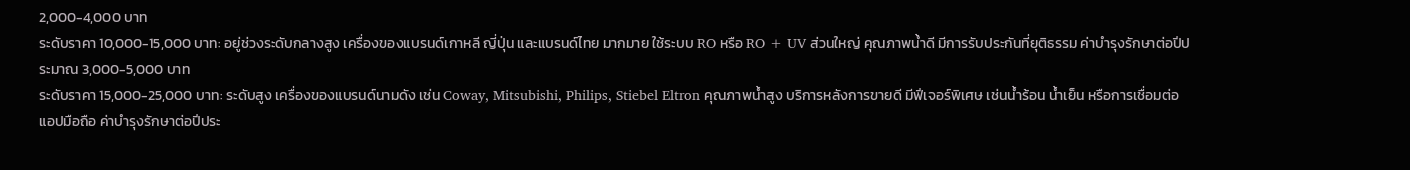2,000-4,000 บาท
ระดับราคา 10,000-15,000 บาท: อยู่ช่วงระดับกลางสูง เครื่องของแบรนด์เกาหลี ญี่ปุ่น และแบรนด์ไทย มากมาย ใช้ระบบ RO หรือ RO + UV ส่วนใหญ่ คุณภาพน้ำดี มีการรับประกันที่ยุติธรรม ค่าบำรุงรักษาต่อปีประมาณ 3,000-5,000 บาท
ระดับราคา 15,000-25,000 บาท: ระดับสูง เครื่องของแบรนด์นามดัง เช่น Coway, Mitsubishi, Philips, Stiebel Eltron คุณภาพน้ำสูง บริการหลังการขายดี มีฟีเจอร์พิเศษ เช่นน้ำร้อน น้ำเย็น หรือการเชื่อมต่อแอปมือถือ ค่าบำรุงรักษาต่อปีประ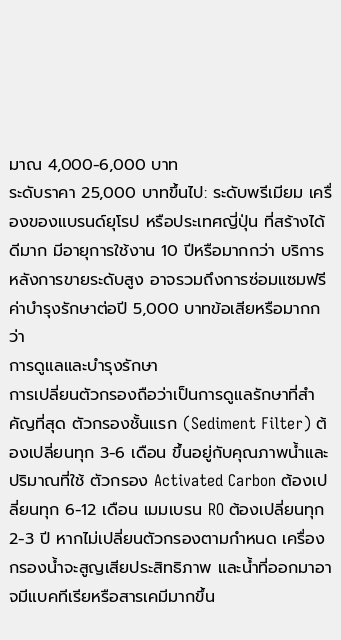มาณ 4,000-6,000 บาท
ระดับราคา 25,000 บาทขึ้นไป: ระดับพรีเมียม เครื่องของแบรนด์ยุโรป หรือประเทศญี่ปุ่น ที่สร้างได้ดีมาก มีอายุการใช้งาน 10 ปีหรือมากกว่า บริการหลังการขายระดับสูง อาจรวมถึงการซ่อมแซมฟรี ค่าบำรุงรักษาต่อปี 5,000 บาทข้อเสียหรือมากกว่า
การดูแลและบำรุงรักษา
การเปลี่ยนตัวกรองถือว่าเป็นการดูแลรักษาที่สำคัญที่สุด ตัวกรองชั้นแรก (Sediment Filter) ต้องเปลี่ยนทุก 3-6 เดือน ขึ้นอยู่กับคุณภาพน้ำและปริมาณที่ใช้ ตัวกรอง Activated Carbon ต้องเปลี่ยนทุก 6-12 เดือน เมมเบรน RO ต้องเปลี่ยนทุก 2-3 ปี หากไม่เปลี่ยนตัวกรองตามกำหนด เครื่องกรองน้ำจะสูญเสียประสิทธิภาพ และน้ำที่ออกมาอาจมีแบคทีเรียหรือสารเคมีมากขึ้น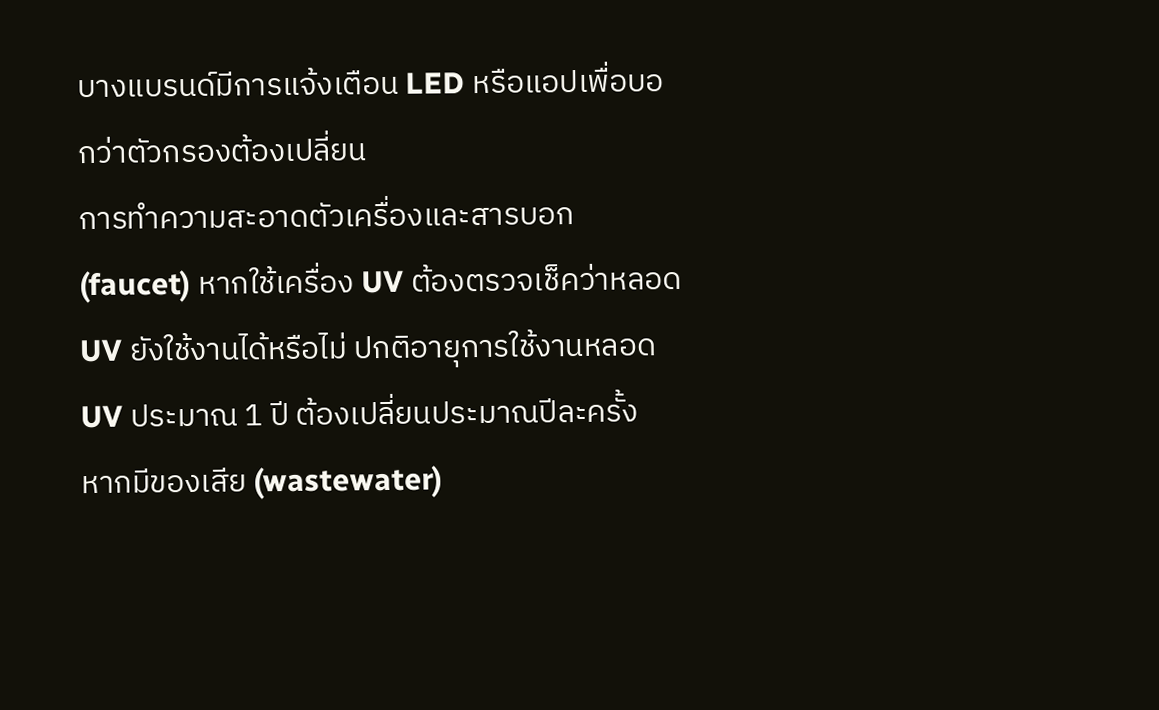บางแบรนด์มีการแจ้งเตือน LED หรือแอปเพื่อบอกว่าตัวกรองต้องเปลี่ยน
การทำความสะอาดตัวเครื่องและสารบอก (faucet) หากใช้เครื่อง UV ต้องตรวจเช็คว่าหลอด UV ยังใช้งานได้หรือไม่ ปกติอายุการใช้งานหลอด UV ประมาณ 1 ปี ต้องเปลี่ยนประมาณปีละครั้ง
หากมีของเสีย (wastewater)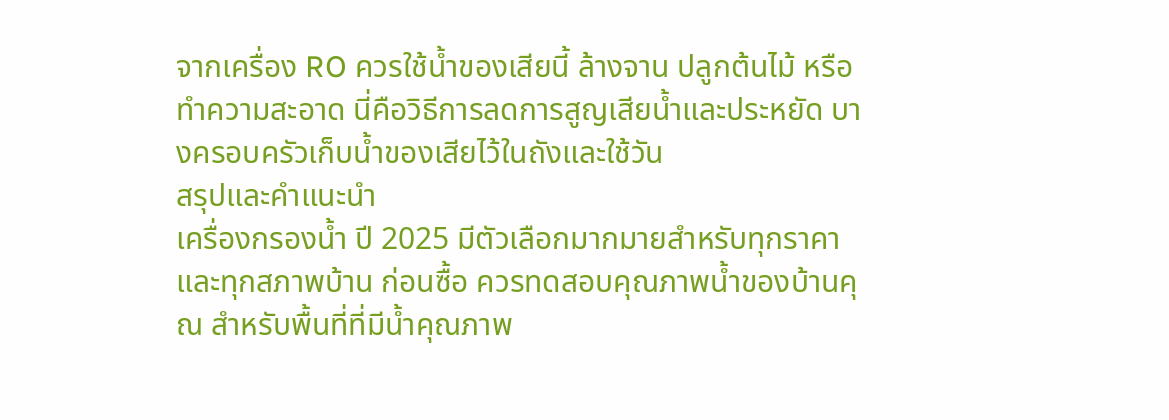จากเครื่อง RO ควรใช้น้ำของเสียนี้ ล้างจาน ปลูกต้นไม้ หรือทำความสะอาด นี่คือวิธีการลดการสูญเสียน้ำและประหยัด บางครอบครัวเก็บน้ำของเสียไว้ในถังและใช้วัน
สรุปและคำแนะนำ
เครื่องกรองน้ำ ปี 2025 มีตัวเลือกมากมายสำหรับทุกราคาและทุกสภาพบ้าน ก่อนซื้อ ควรทดสอบคุณภาพน้ำของบ้านคุณ สำหรับพื้นที่ที่มีน้ำคุณภาพ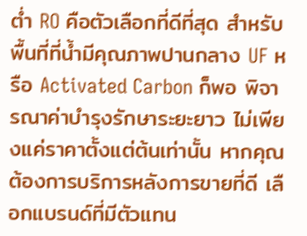ต่ำ RO คือตัวเลือกที่ดีที่สุด สำหรับพื้นที่ที่น้ำมีคุณภาพปานกลาง UF หรือ Activated Carbon ก็พอ พิจารณาค่าบำรุงรักษาระยะยาว ไม่เพียงแค่ราคาตั้งแต่ต้นเท่านั้น หากคุณต้องการบริการหลังการขายที่ดี เลือกแบรนด์ที่มีตัวแทน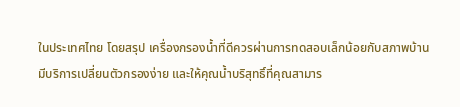ในประเทศไทย โดยสรุป เครื่องกรองน้ำที่ดีควรผ่านการทดสอบเล็กน้อยกับสภาพบ้าน มีบริการเปลี่ยนตัวกรองง่าย และให้คุณน้ำบริสุทธิ์ที่คุณสามาร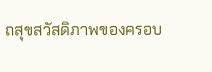ถสุขสวัสดิภาพของครอบ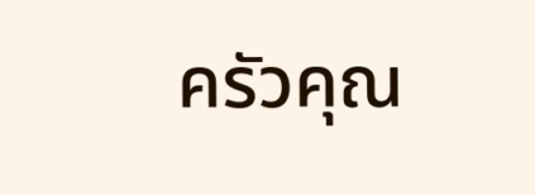ครัวคุณ